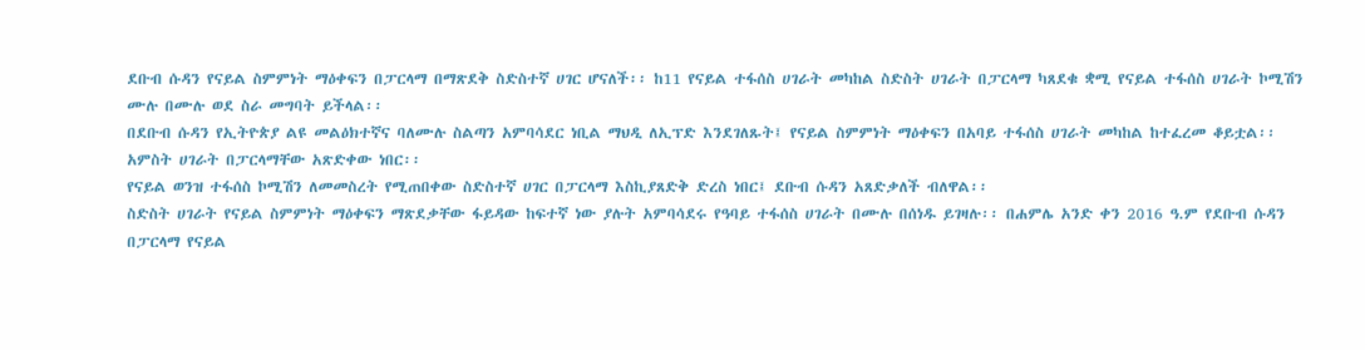ደቡብ ሱዳን የናይል ስምምነት ማዕቀፍን በፓርላማ በማጽደቅ ስድስተኛ ሀገር ሆናለች፡፡ ከ11 የናይል ተፋሰስ ሀገራት መካከል ስድስት ሀገራት በፓርላማ ካጸደቁ ቋሚ የናይል ተፋሰስ ሀገራት ኮሚሽን ሙሉ በሙሉ ወደ ስራ መግባት ይችላል፡፡
በደቡብ ሱዳን የኢትዮጵያ ልዩ መልዕክተኛና ባለሙሉ ስልጣን አምባሳደር ነቢል ማህዲ ለኢፕድ እንደገለጹት፤ የናይል ስምምነት ማዕቀፍን በአባይ ተፋሰስ ሀገራት መካከል ከተፈረመ ቆይቷል፡፡ አምስት ሀገራት በፓርላማቸው አጽድቀው ነበር፡፡
የናይል ወንዝ ተፋሰስ ኮሚሽን ለመመስረት የሚጠበቀው ስድስተኛ ሀገር በፓርላማ እስኪያጸድቅ ድረስ ነበር፤ ደቡብ ሱዳን አጸድቃለች ብለዋል፡፡
ስድስት ሀገራት የናይል ስምምነት ማዕቀፍን ማጽደቃቸው ፋይዳው ከፍተኛ ነው ያሉት አምባሳደሩ የዓባይ ተፋሰስ ሀገራት በሙሉ በሰነዱ ይገዛሉ፡፡ በሐምሌ አንድ ቀን 2016 ዓ.ም የደቡብ ሱዳን በፓርላማ የናይል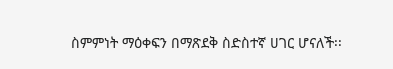ስምምነት ማዕቀፍን በማጽደቅ ስድስተኛ ሀገር ሆናለች፡፡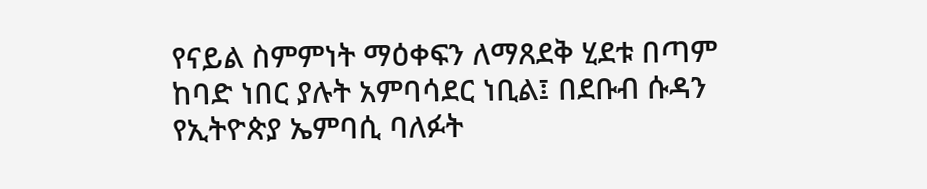የናይል ስምምነት ማዕቀፍን ለማጸደቅ ሂደቱ በጣም ከባድ ነበር ያሉት አምባሳደር ነቢል፤ በደቡብ ሱዳን የኢትዮጵያ ኤምባሲ ባለፉት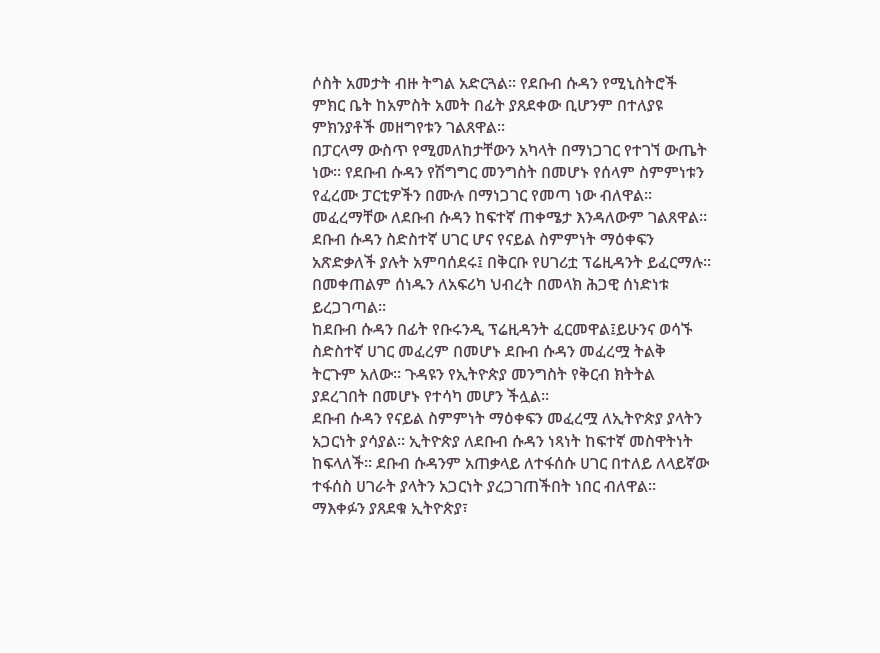ሶስት አመታት ብዙ ትግል አድርጓል፡፡ የደቡብ ሱዳን የሚኒስትሮች ምክር ቤት ከአምስት አመት በፊት ያጸደቀው ቢሆንም በተለያዩ ምክንያቶች መዘግየቱን ገልጸዋል፡፡
በፓርላማ ውስጥ የሚመለከታቸውን አካላት በማነጋገር የተገኘ ውጤት ነው፡፡ የደቡብ ሱዳን የሽግግር መንግስት በመሆኑ የሰላም ስምምነቱን የፈረሙ ፓርቲዎችን በሙሉ በማነጋገር የመጣ ነው ብለዋል፡፡ መፈረማቸው ለደቡብ ሱዳን ከፍተኛ ጠቀሜታ እንዳለውም ገልጸዋል፡፡
ደቡብ ሱዳን ስድስተኛ ሀገር ሆና የናይል ስምምነት ማዕቀፍን አጽድቃለች ያሉት አምባሰደሩ፤ በቅርቡ የሀገሪቷ ፕሬዚዳንት ይፈርማሉ፡፡ በመቀጠልም ሰነዱን ለአፍሪካ ህብረት በመላክ ሕጋዊ ሰነድነቱ ይረጋገጣል፡፡
ከደቡብ ሱዳን በፊት የቡሩንዲ ፕሬዚዳንት ፈርመዋል፤ይሁንና ወሳኙ ስድስተኛ ሀገር መፈረም በመሆኑ ደቡብ ሱዳን መፈረሟ ትልቅ ትርጉም አለው፡፡ ጉዳዩን የኢትዮጵያ መንግስት የቅርብ ክትትል ያደረገበት በመሆኑ የተሳካ መሆን ችሏል፡፡
ደቡብ ሱዳን የናይል ስምምነት ማዕቀፍን መፈረሟ ለኢትዮጵያ ያላትን አጋርነት ያሳያል፡፡ ኢትዮጵያ ለደቡብ ሱዳን ነጻነት ከፍተኛ መስዋትነት ከፍላለች፡፡ ደቡብ ሱዳንም አጠቃላይ ለተፋሰሱ ሀገር በተለይ ለላይኛው ተፋሰስ ሀገራት ያላትን አጋርነት ያረጋገጠችበት ነበር ብለዋል፡፡
ማእቀፉን ያጸደቁ ኢትዮጵያ፣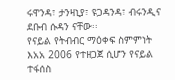ሩዋንዳ፣ ታንዛኒያ፣ ዩጋዳንዳ፣ ብሩንዲና ደቡብ ሱዳን ናቸው፡፡
የናይል የትብብር ማዕቀፍ ስምምነት እአአ 2006 የተዘጋጀ ሲሆን የናይል ተፋሰስ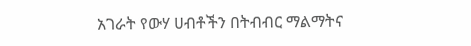አገራት የውሃ ሀብቶችን በትብብር ማልማትና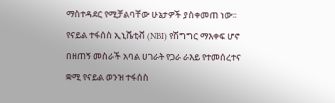ማስተዳደር የሚቻልባቸው ሁኔታዎች ያስቀመጠ ነው፡፡ የናይል ተፋሰስ ኢኒሼቲቭ (NBI) የሽግግር ማእቀፍ ሆኖ በዘጠኝ መስራች አባል ሀገራት የጋራ ራእይ የተመሰረተና ቋሚ የናይል ወንዝ ተፋሰስ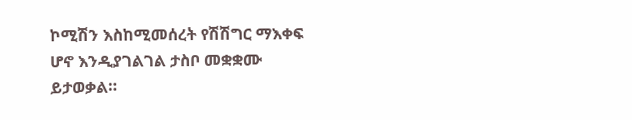ኮሚሽን እስከሚመሰረት የሽሽግር ማእቀፍ ሆኖ እንዲያገልገል ታስቦ መቋቋሙ ይታወቃል።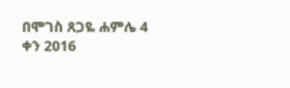በሞገስ ጸጋዬ ሐምሌ 4 ቀን 2016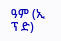ዓም (ኢ ፕ ድ)